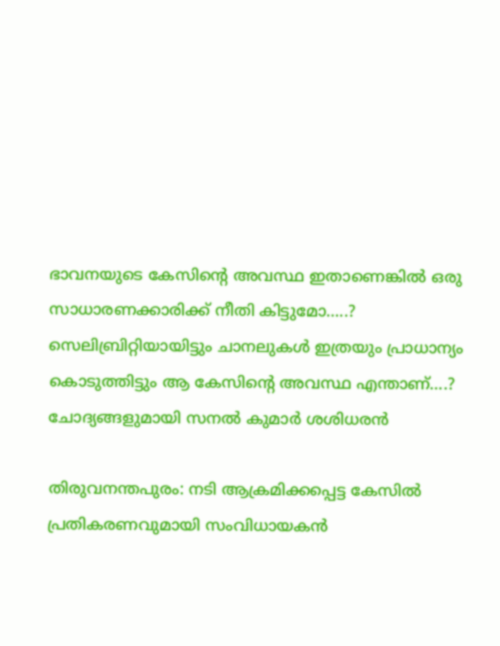ഭാവനയുടെ കേസിന്റെ അവസ്ഥ ഇതാണെങ്കില്‍ ഒരു സാധാരണക്കാരിക്ക് നീതി കിട്ടുമോ…..? സെലിബ്രിറ്റിയായിട്ടും ചാനലുകള്‍ ഇത്രയും പ്രാധാന്യം കൊടുത്തിട്ടും ആ കേസിന്റെ അവസ്ഥ എന്താണ്….? ചോദ്യങ്ങളുമായി സനല്‍ കുമാര്‍ ശശിധരന്‍

തിരുവനന്തപുരം: നടി ആക്രമിക്കപ്പെട്ട കേസില്‍ പ്രതികരണവുമായി സംവിധായകന്‍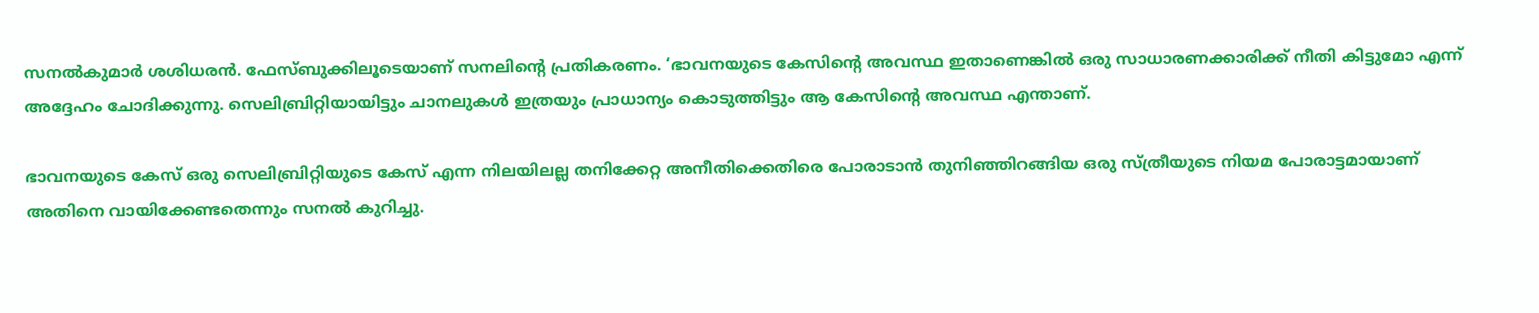സനല്‍കുമാര്‍ ശശിധരന്‍. ഫേസ്ബുക്കിലൂടെയാണ് സനലിന്റെ പ്രതികരണം. ‘ഭാവനയുടെ കേസിന്റെ അവസ്ഥ ഇതാണെങ്കില്‍ ഒരു സാധാരണക്കാരിക്ക് നീതി കിട്ടുമോ എന്ന് അദ്ദേഹം ചോദിക്കുന്നു. സെലിബ്രിറ്റിയായിട്ടും ചാനലുകള്‍ ഇത്രയും പ്രാധാന്യം കൊടുത്തിട്ടും ആ കേസിന്റെ അവസ്ഥ എന്താണ്.

ഭാവനയുടെ കേസ് ഒരു സെലിബ്രിറ്റിയുടെ കേസ് എന്ന നിലയിലല്ല തനിക്കേറ്റ അനീതിക്കെതിരെ പോരാടാന്‍ തുനിഞ്ഞിറങ്ങിയ ഒരു സ്ത്രീയുടെ നിയമ പോരാട്ടമായാണ് അതിനെ വായിക്കേണ്ടതെന്നും സനല്‍ കുറിച്ചു.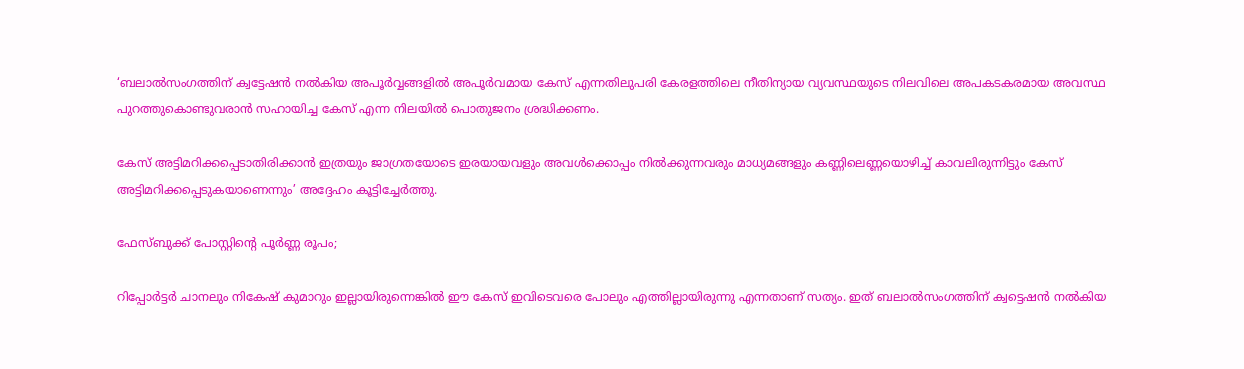‘ബലാല്‍സംഗത്തിന് ക്വട്ടേഷന്‍ നല്‍കിയ അപൂര്‍വ്വങ്ങളില്‍ അപൂര്‍വമായ കേസ് എന്നതിലുപരി കേരളത്തിലെ നീതിന്യായ വ്യവസ്ഥയുടെ നിലവിലെ അപകടകരമായ അവസ്ഥ പുറത്തുകൊണ്ടുവരാന്‍ സഹായിച്ച കേസ് എന്ന നിലയില്‍ പൊതുജനം ശ്രദ്ധിക്കണം.

കേസ് അട്ടിമറിക്കപ്പെടാതിരിക്കാന്‍ ഇത്രയും ജാഗ്രതയോടെ ഇരയായവളും അവള്‍ക്കൊപ്പം നില്‍ക്കുന്നവരും മാധ്യമങ്ങളും കണ്ണിലെണ്ണയൊഴിച്ച് കാവലിരുന്നിട്ടും കേസ് അട്ടിമറിക്കപ്പെടുകയാണെന്നും’ അദ്ദേഹം കൂട്ടിച്ചേര്‍ത്തു.

ഫേസ്ബുക്ക് പോസ്റ്റിന്റെ പൂര്‍ണ്ണ രൂപം;

റിപ്പോര്‍ട്ടര്‍ ചാനലും നികേഷ് കുമാറും ഇല്ലായിരുന്നെങ്കില്‍ ഈ കേസ് ഇവിടെവരെ പോലും എത്തില്ലായിരുന്നു എന്നതാണ് സത്യം. ഇത് ബലാല്‍സംഗത്തിന് ക്വട്ടെഷന്‍ നല്‍കിയ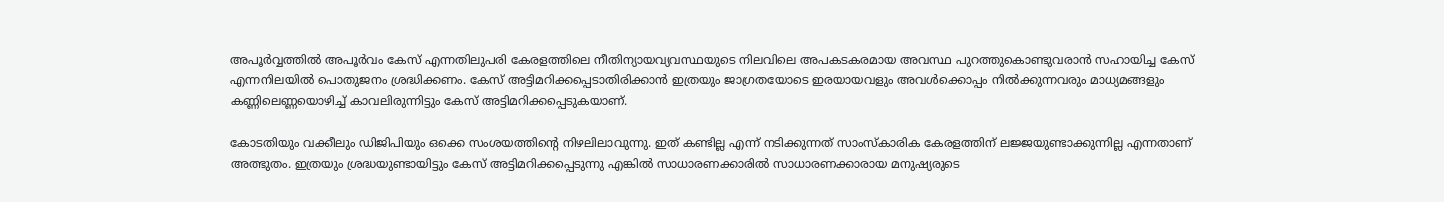അപൂര്‍വ്വത്തില്‍ അപൂര്‍വം കേസ് എന്നതിലുപരി കേരളത്തിലെ നീതിന്യായവ്യവസ്ഥയുടെ നിലവിലെ അപകടകരമായ അവസ്ഥ പുറത്തുകൊണ്ടുവരാന്‍ സഹായിച്ച കേസ് എന്നനിലയില്‍ പൊതുജനം ശ്രദ്ധിക്കണം. കേസ് അട്ടിമറിക്കപ്പെടാതിരിക്കാന്‍ ഇത്രയും ജാഗ്രതയോടെ ഇരയായവളും അവള്‍ക്കൊപ്പം നില്‍ക്കുന്നവരും മാധ്യമങ്ങളും കണ്ണിലെണ്ണയൊഴിച്ച് കാവലിരുന്നിട്ടും കേസ് അട്ടിമറിക്കപ്പെടുകയാണ്.

കോടതിയും വക്കീലും ഡിജിപിയും ഒക്കെ സംശയത്തിന്റെ നിഴലിലാവുന്നു. ഇത് കണ്ടില്ല എന്ന് നടിക്കുന്നത് സാംസ്‌കാരിക കേരളത്തിന് ലജ്ജയുണ്ടാക്കുന്നില്ല എന്നതാണ് അത്ഭുതം. ഇത്രയും ശ്രദ്ധയുണ്ടായിട്ടും കേസ് അട്ടിമറിക്കപ്പെടുന്നു എങ്കില്‍ സാധാരണക്കാരില്‍ സാധാരണക്കാരായ മനുഷ്യരുടെ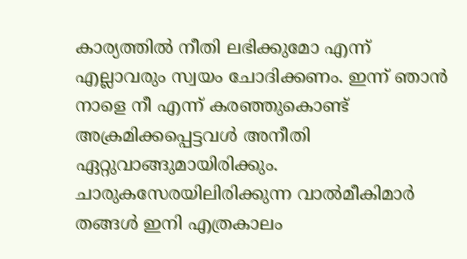കാര്യത്തില്‍ നീതി ലഭിക്കുമോ എന്ന് എല്ലാവരും സ്വയം ചോദിക്കണം. ഇന്ന് ഞാന്‍ നാളെ നീ എന്ന് കരഞ്ഞുകൊണ്ട് അക്രമിക്കപ്പെട്ടവള്‍ അനീതി ഏറ്റുവാങ്ങുമായിരിക്കും. ചാരുകസേരയിലിരിക്കുന്ന വാല്‍മീകിമാര്‍ തങ്ങള്‍ ഇനി എത്രകാലം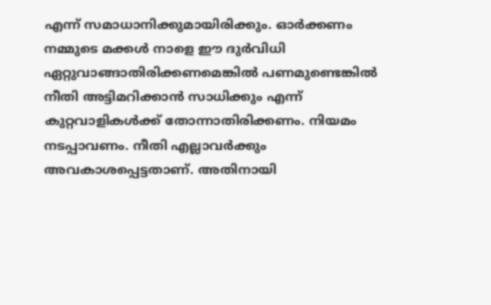എന്ന് സമാധാനിക്കുമായിരിക്കും. ഓര്‍ക്കണം നമ്മുടെ മക്കള്‍ നാളെ ഈ ദുര്‍വിധി ഏറ്റുവാങ്ങാതിരിക്കണമെങ്കില്‍ പണമുണ്ടെങ്കില്‍ നീതി അട്ടിമറിക്കാന്‍ സാധിക്കും എന്ന് കുറ്റവാളികള്‍ക്ക് തോന്നാതിരിക്കണം. നിയമം നടപ്പാവണം. നീതി എല്ലാവര്‍ക്കും അവകാശപ്പെട്ടതാണ്. അതിനായി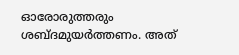ഓരോരുത്തരും ശബ്ദമുയര്‍ത്തണം. അത്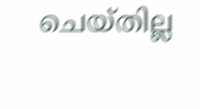ചെയ്തില്ല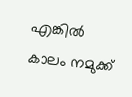എങ്കില്‍ കാലം നമുക്ക്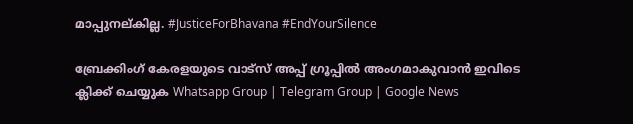മാപ്പുനല്കില്ല. #JusticeForBhavana #EndYourSilence

ബ്രേക്കിംഗ് കേരളയുടെ വാട്സ് അപ്പ് ഗ്രൂപ്പിൽ അംഗമാകുവാൻ ഇവിടെ ക്ലിക്ക് ചെയ്യുക Whatsapp Group | Telegram Group | Google News